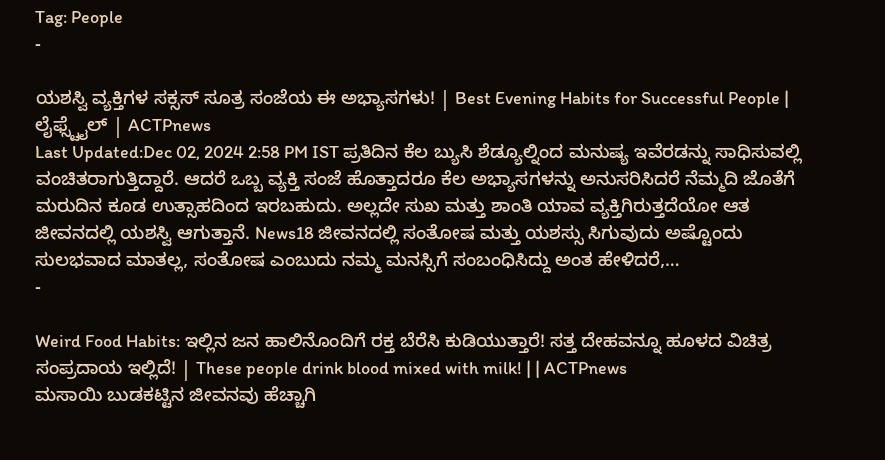Tag: People
-

ಯಶಸ್ವಿ ವ್ಯಕ್ತಿಗಳ ಸಕ್ಸಸ್ ಸೂತ್ರ ಸಂಜೆಯ ಈ ಅಭ್ಯಾಸಗಳು! | Best Evening Habits for Successful People | ಲೈಫ್ಸ್ಟೈಲ್ | ACTPnews
Last Updated:Dec 02, 2024 2:58 PM IST ಪ್ರತಿದಿನ ಕೆಲ ಬ್ಯುಸಿ ಶೆಡ್ಯೂಲ್ನಿಂದ ಮನುಷ್ಯ ಇವೆರಡನ್ನು ಸಾಧಿಸುವಲ್ಲಿ ವಂಚಿತರಾಗುತ್ತಿದ್ದಾರೆ. ಆದರೆ ಒಬ್ಬ ವ್ಯಕ್ತಿ ಸಂಜೆ ಹೊತ್ತಾದರೂ ಕೆಲ ಅಭ್ಯಾಸಗಳನ್ನು ಅನುಸರಿಸಿದರೆ ನೆಮ್ಮದಿ ಜೊತೆಗೆ ಮರುದಿನ ಕೂಡ ಉತ್ಸಾಹದಿಂದ ಇರಬಹುದು. ಅಲ್ಲದೇ ಸುಖ ಮತ್ತು ಶಾಂತಿ ಯಾವ ವ್ಯಕ್ತಿಗಿರುತ್ತದೆಯೋ ಆತ ಜೀವನದಲ್ಲಿ ಯಶಸ್ವಿ ಆಗುತ್ತಾನೆ. News18 ಜೀವನದಲ್ಲಿ ಸಂತೋಷ ಮತ್ತು ಯಶಸ್ಸು ಸಿಗುವುದು ಅಷ್ಟೊಂದು ಸುಲಭವಾದ ಮಾತಲ್ಲ, ಸಂತೋಷ ಎಂಬುದು ನಮ್ಮ ಮನಸ್ಸಿಗೆ ಸಂಬಂಧಿಸಿದ್ದು ಅಂತ ಹೇಳಿದರೆ,…
-

Weird Food Habits: ಇಲ್ಲಿನ ಜನ ಹಾಲಿನೊಂದಿಗೆ ರಕ್ತ ಬೆರೆಸಿ ಕುಡಿಯುತ್ತಾರೆ! ಸತ್ತ ದೇಹವನ್ನೂ ಹೂಳದ ವಿಚಿತ್ರ ಸಂಪ್ರದಾಯ ಇಲ್ಲಿದೆ! | These people drink blood mixed with milk! | | ACTPnews
ಮಸಾಯಿ ಬುಡಕಟ್ಟಿನ ಜೀವನವು ಹೆಚ್ಚಾಗಿ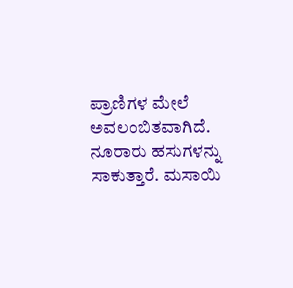ಪ್ರಾಣಿಗಳ ಮೇಲೆ ಅವಲಂಬಿತವಾಗಿದೆ. ನೂರಾರು ಹಸುಗಳನ್ನು ಸಾಕುತ್ತಾರೆ. ಮಸಾಯಿ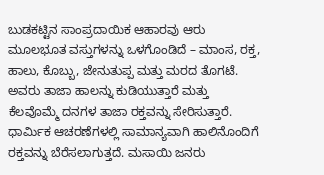ಬುಡಕಟ್ಟಿನ ಸಾಂಪ್ರದಾಯಿಕ ಆಹಾರವು ಆರು ಮೂಲಭೂತ ವಸ್ತುಗಳನ್ನು ಒಳಗೊಂಡಿದೆ – ಮಾಂಸ, ರಕ್ತ, ಹಾಲು, ಕೊಬ್ಬು, ಜೇನುತುಪ್ಪ ಮತ್ತು ಮರದ ತೊಗಟೆ. ಅವರು ತಾಜಾ ಹಾಲನ್ನು ಕುಡಿಯುತ್ತಾರೆ ಮತ್ತು ಕೆಲವೊಮ್ಮೆ ದನಗಳ ತಾಜಾ ರಕ್ತವನ್ನು ಸೇರಿಸುತ್ತಾರೆ. ಧಾರ್ಮಿಕ ಆಚರಣೆಗಳಲ್ಲಿ ಸಾಮಾನ್ಯವಾಗಿ ಹಾಲಿನೊಂದಿಗೆ ರಕ್ತವನ್ನು ಬೆರೆಸಲಾಗುತ್ತದೆ. ಮಸಾಯಿ ಜನರು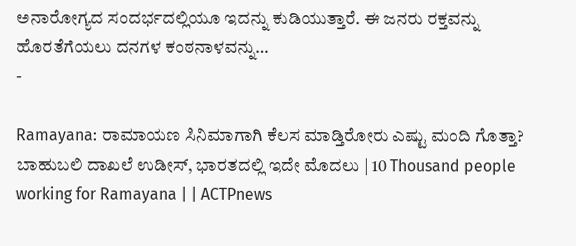ಅನಾರೋಗ್ಯದ ಸಂದರ್ಭದಲ್ಲಿಯೂ ಇದನ್ನು ಕುಡಿಯುತ್ತಾರೆ. ಈ ಜನರು ರಕ್ತವನ್ನು ಹೊರತೆಗೆಯಲು ದನಗಳ ಕಂಠನಾಳವನ್ನು…
-

Ramayana: ರಾಮಾಯಣ ಸಿನಿಮಾಗಾಗಿ ಕೆಲಸ ಮಾಡ್ತಿರೋರು ಎಷ್ಟು ಮಂದಿ ಗೊತ್ತಾ? ಬಾಹುಬಲಿ ದಾಖಲೆ ಉಡೀಸ್, ಭಾರತದಲ್ಲಿ ಇದೇ ಮೊದಲು | 10 Thousand people working for Ramayana | | ACTPnews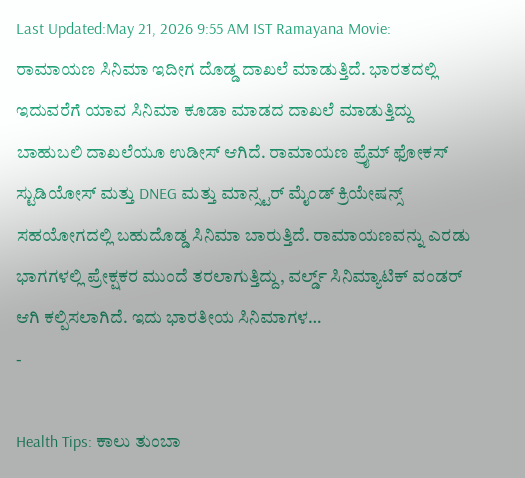Last Updated:May 21, 2026 9:55 AM IST Ramayana Movie: ರಾಮಾಯಣ ಸಿನಿಮಾ ಇದೀಗ ದೊಡ್ಡ ದಾಖಲೆ ಮಾಡುತ್ತಿದೆ. ಭಾರತದಲ್ಲಿ ಇದುವರೆಗೆ ಯಾವ ಸಿನಿಮಾ ಕೂಡಾ ಮಾಡದ ದಾಖಲೆ ಮಾಡುತ್ತಿದ್ದು ಬಾಹುಬಲಿ ದಾಖಲೆಯೂ ಉಡೀಸ್ ಆಗಿದೆ. ರಾಮಾಯಣ ಪ್ರೈಮ್ ಫೋಕಸ್ ಸ್ಟುಡಿಯೋಸ್ ಮತ್ತು DNEG ಮತ್ತು ಮಾನ್ಸ್ಟರ್ ಮೈಂಡ್ ಕ್ರಿಯೇಷನ್ಸ್ ಸಹಯೋಗದಲ್ಲಿ ಬಹುದೊಡ್ಡ ಸಿನಿಮಾ ಬಾರುತ್ತಿದೆ. ರಾಮಾಯಣವನ್ನು ಎರಡು ಭಾಗಗಳಲ್ಲಿ ಪ್ರೇಕ್ಷಕರ ಮುಂದೆ ತರಲಾಗುತ್ತಿದ್ದು, ವರ್ಲ್ಡ್ ಸಿನಿಮ್ಯಾಟಿಕ್ ವಂಡರ್ ಆಗಿ ಕಲ್ಪಿಸಲಾಗಿದೆ. ಇದು ಭಾರತೀಯ ಸಿನಿಮಾಗಳ…
-

Health Tips: ಕಾಲು ತುಂಬಾ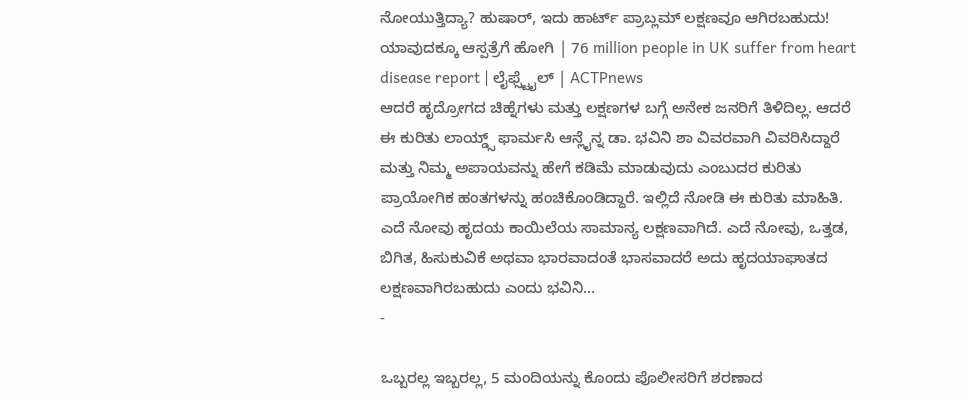ನೋಯುತ್ತಿದ್ಯಾ? ಹುಷಾರ್, ಇದು ಹಾರ್ಟ್ ಪ್ರಾಬ್ಲಮ್ ಲಕ್ಷಣವೂ ಆಗಿರಬಹುದು! ಯಾವುದಕ್ಕೂ ಆಸ್ಪತ್ರೆಗೆ ಹೋಗಿ | 76 million people in UK suffer from heart disease report | ಲೈಫ್ಸ್ಟೈಲ್ | ACTPnews
ಆದರೆ ಹೃದ್ರೋಗದ ಚಿಹ್ನೆಗಳು ಮತ್ತು ಲಕ್ಷಣಗಳ ಬಗ್ಗೆ ಅನೇಕ ಜನರಿಗೆ ತಿಳಿದಿಲ್ಲ. ಆದರೆ ಈ ಕುರಿತು ಲಾಯ್ಡ್ಸ್ ಫಾರ್ಮಸಿ ಆನ್ಲೈನ್ನ ಡಾ. ಭವಿನಿ ಶಾ ವಿವರವಾಗಿ ವಿವರಿಸಿದ್ದಾರೆ ಮತ್ತು ನಿಮ್ಮ ಅಪಾಯವನ್ನು ಹೇಗೆ ಕಡಿಮೆ ಮಾಡುವುದು ಎಂಬುದರ ಕುರಿತು ಪ್ರಾಯೋಗಿಕ ಹಂತಗಳನ್ನು ಹಂಚಿಕೊಂಡಿದ್ದಾರೆ. ಇಲ್ಲಿದೆ ನೋಡಿ ಈ ಕುರಿತು ಮಾಹಿತಿ. ಎದೆ ನೋವು ಹೃದಯ ಕಾಯಿಲೆಯ ಸಾಮಾನ್ಯ ಲಕ್ಷಣವಾಗಿದೆ. ಎದೆ ನೋವು, ಒತ್ತಡ, ಬಿಗಿತ, ಹಿಸುಕುವಿಕೆ ಅಥವಾ ಭಾರವಾದಂತೆ ಭಾಸವಾದರೆ ಅದು ಹೃದಯಾಘಾತದ ಲಕ್ಷಣವಾಗಿರಬಹುದು ಎಂದು ಭವಿನಿ…
-

ಒಬ್ಬರಲ್ಲ ಇಬ್ಬರಲ್ಲ, 5 ಮಂದಿಯನ್ನು ಕೊಂದು ಪೊಲೀಸರಿಗೆ ಶರಣಾದ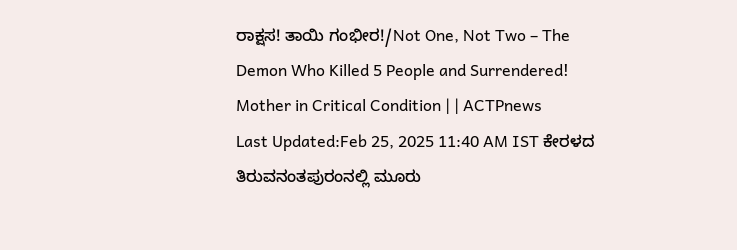ರಾಕ್ಷಸ! ತಾಯಿ ಗಂಭೀರ!/Not One, Not Two – The Demon Who Killed 5 People and Surrendered! Mother in Critical Condition | | ACTPnews
Last Updated:Feb 25, 2025 11:40 AM IST ಕೇರಳದ ತಿರುವನಂತಪುರಂನಲ್ಲಿ ಮೂರು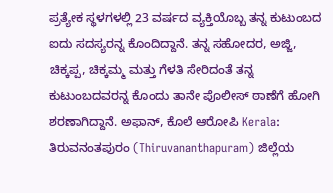ಪ್ರತ್ಯೇಕ ಸ್ಥಳಗಳಲ್ಲಿ 23 ವರ್ಷದ ವ್ಯಕ್ತಿಯೊಬ್ಬ ತನ್ನ ಕುಟುಂಬದ ಐದು ಸದಸ್ಯರನ್ನ ಕೊಂದಿದ್ದಾನೆ. ತನ್ನ ಸಹೋದರ, ಅಜ್ಜಿ, ಚಿಕ್ಕಪ್ಪ, ಚಿಕ್ಕಮ್ಮ ಮತ್ತು ಗೆಳತಿ ಸೇರಿದಂತೆ ತನ್ನ ಕುಟುಂಬದವರನ್ನ ಕೊಂದು ತಾನೇ ಪೊಲೀಸ್ ಠಾಣೆಗೆ ಹೋಗಿ ಶರಣಾಗಿದ್ದಾನೆ. ಅಫಾನ್, ಕೊಲೆ ಆರೋಪಿ Kerala: ತಿರುವನಂತಪುರಂ (Thiruvananthapuram) ಜಿಲ್ಲೆಯ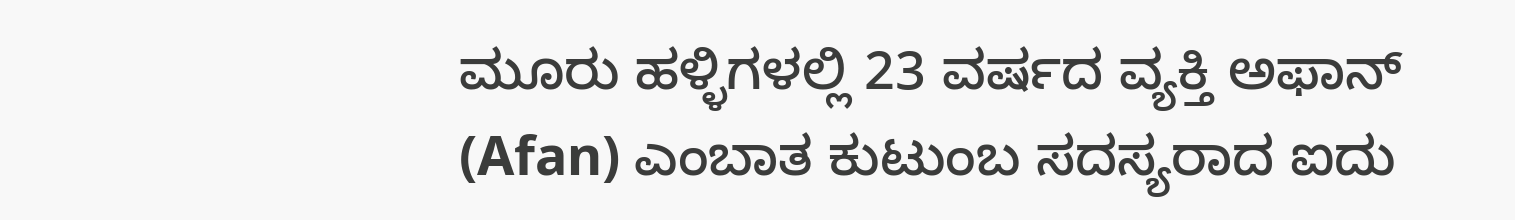ಮೂರು ಹಳ್ಳಿಗಳಲ್ಲಿ 23 ವರ್ಷದ ವ್ಯಕ್ತಿ ಅಫಾನ್ (Afan) ಎಂಬಾತ ಕುಟುಂಬ ಸದಸ್ಯರಾದ ಐದು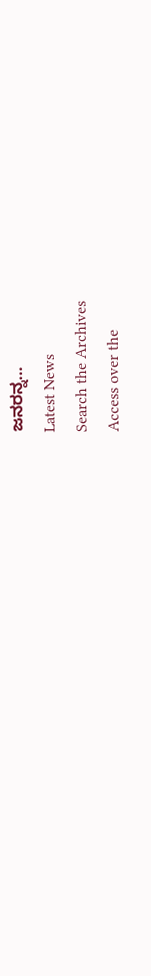ಜನರನ್ನ…
Latest News
Search the Archives
Access over the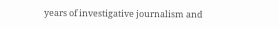years of investigative journalism and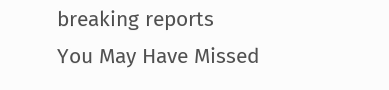breaking reports
You May Have Missed